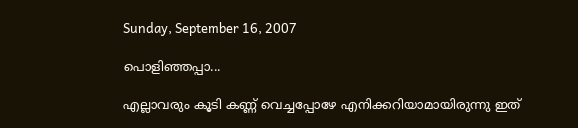Sunday, September 16, 2007

പൊളിഞ്ഞപ്പാ...

എല്ലാവരും കൂടി കണ്ണ് വെച്ചപ്പോഴേ എനിക്കറിയാമായിരുന്നു ഇത്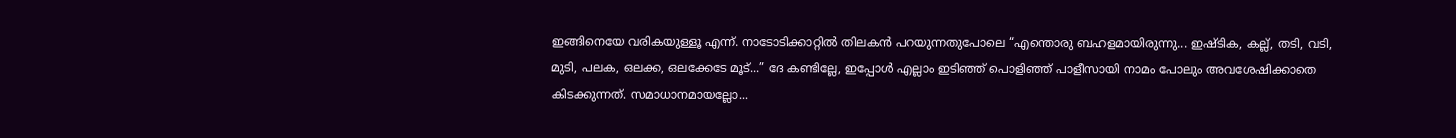ഇങ്ങിനെയേ വരികയുള്ളൂ എന്ന്. നാടോടിക്കാറ്റില്‍ തിലകന്‍ പറയുന്നതുപോലെ “എന്തൊരു ബഹളമായിരുന്നു... ഇഷ്ടിക, കല്ല്, തടി, വടി, മുടി, പലക, ഒലക്ക, ഒലക്കേടേ മൂട്...” ദേ കണ്ടില്ലേ, ഇപ്പോള്‍ എല്ലാം ഇടിഞ്ഞ് പൊളിഞ്ഞ് പാളീസായി നാമം പോലും അവശേഷിക്കാതെ കിടക്കുന്നത്. സമാധാനമായല്ലോ...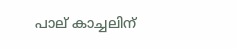പാല് കാച്ചലിന്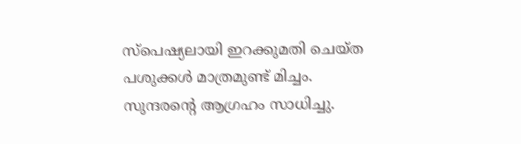സ്പെഷ്യലായി ഇറക്കുമതി ചെയ്ത പശുക്കള്‍ മാത്രമുണ്ട് മിച്ചം. സുന്ദരന്റെ ആഗ്രഹം സാധിച്ചു.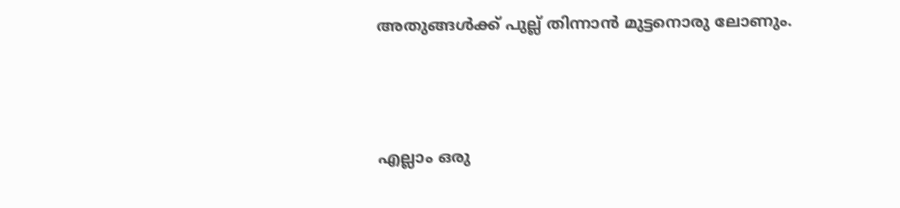അതുങ്ങള്‍ക്ക് പുല്ല് തിന്നാന്‍ മുട്ടനൊരു ലോണും.



എല്ലാം ഒരു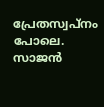പ്രേതസ്വപ്നം പോലെ. സാജന്‍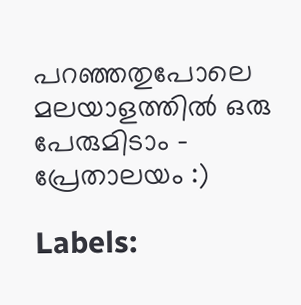പറഞ്ഞതുപോലെ മലയാളത്തില്‍ ഒരു പേരുമിടാം - പ്രേതാലയം :)

Labels: